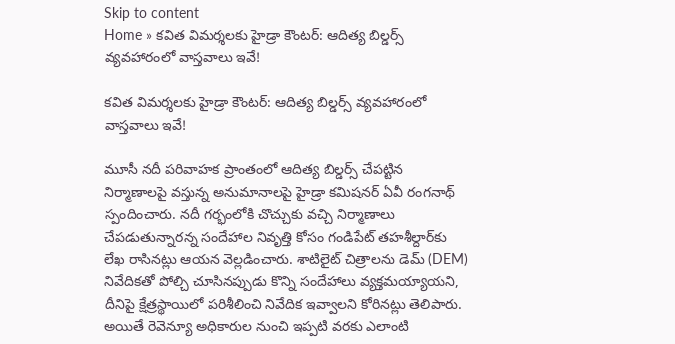Skip to content
Home » కవిత విమర్శలకు హైడ్రా కౌంటర్: ఆదిత్య బిల్డర్స్ వ్యవహారంలో వాస్తవాలు ఇవే!

కవిత విమర్శలకు హైడ్రా కౌంటర్: ఆదిత్య బిల్డర్స్ వ్యవహారంలో వాస్తవాలు ఇవే!

మూసీ నదీ పరివాహక ప్రాంతంలో ఆదిత్య బిల్డర్స్ చేపట్టిన నిర్మాణాలపై వస్తున్న అనుమానాలపై హైడ్రా కమిషనర్ ఏవీ రంగనాథ్ స్పందించారు. నదీ గర్భంలోకి చొచ్చుకు వచ్చి నిర్మాణాలు చేపడుతున్నారన్న సందేహాల నివృత్తి కోసం గండిపేట్ తహశీల్దార్‌కు లేఖ రాసినట్లు ఆయన వెల్లడించారు. శాటిలైట్ చిత్రాలను డెమ్ (DEM) నివేదికతో పోల్చి చూసినప్పుడు కొన్ని సందేహాలు వ్యక్తమయ్యాయని, దీనిపై క్షేత్రస్థాయిలో పరిశీలించి నివేదిక ఇవ్వాలని కోరినట్లు తెలిపారు. అయితే రెవెన్యూ అధికారుల నుంచి ఇప్పటి వరకు ఎలాంటి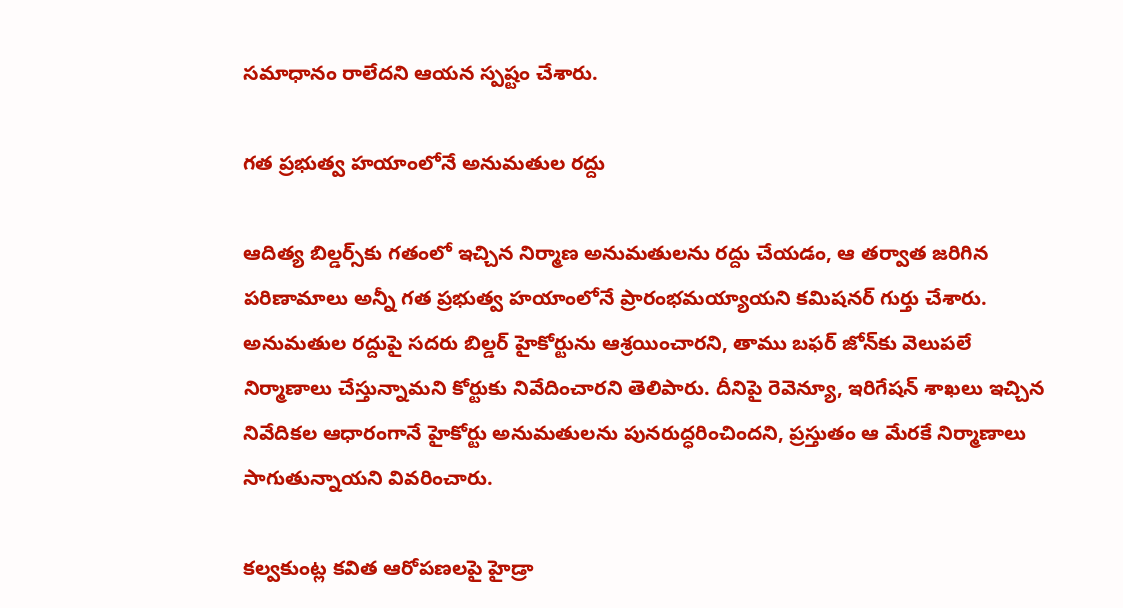సమాధానం రాలేదని ఆయన స్పష్టం చేశారు.

గత ప్రభుత్వ హయాంలోనే అనుమతుల రద్దు

ఆదిత్య బిల్డర్స్‌కు గతంలో ఇచ్చిన నిర్మాణ అనుమతులను రద్దు చేయడం, ఆ తర్వాత జరిగిన పరిణామాలు అన్నీ గత ప్రభుత్వ హయాంలోనే ప్రారంభమయ్యాయని కమిషనర్ గుర్తు చేశారు. అనుమతుల రద్దుపై సదరు బిల్డర్ హైకోర్టును ఆశ్రయించారని, తాము బఫర్ జోన్‌కు వెలుపలే నిర్మాణాలు చేస్తున్నామని కోర్టుకు నివేదించారని తెలిపారు. దీనిపై రెవెన్యూ, ఇరిగేషన్ శాఖలు ఇచ్చిన నివేదికల ఆధారంగానే హైకోర్టు అనుమతులను పునరుద్ధరించిందని, ప్రస్తుతం ఆ మేరకే నిర్మాణాలు సాగుతున్నాయని వివరించారు.

కల్వకుంట్ల కవిత ఆరోపణలపై హైడ్రా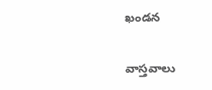ఖండన

వాస్తవాలు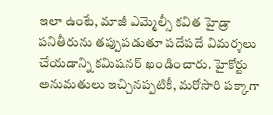ఇలా ఉంటే, మాజీ ఎమ్మెల్సీ కవిత హైడ్రా పనితీరును తప్పుపడుతూ పదేపదే విమర్శలు చేయడాన్ని కమిషనర్ ఖండించారు. హైకోర్టు అనుమతులు ఇచ్చినప్పటికీ, మరోసారి పక్కాగా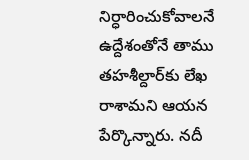నిర్ధారించుకోవాలనే ఉద్దేశంతోనే తాము తహశీల్దార్‌కు లేఖ రాశామని ఆయన పేర్కొన్నారు. నదీ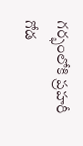గర్భంలోకి ప్రహరీ గోడ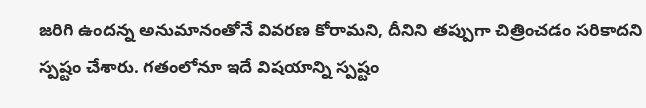జరిగి ఉందన్న అనుమానంతోనే వివరణ కోరామని, దీనిని తప్పుగా చిత్రించడం సరికాదని స్పష్టం చేశారు. గతంలోనూ ఇదే విషయాన్ని స్పష్టం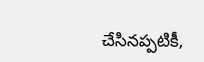చేసినప్పటికీ,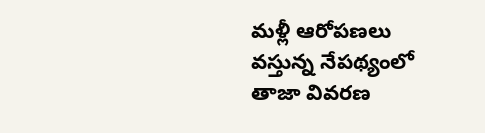మళ్లీ ఆరోపణలు వస్తున్న నేపథ్యంలో తాజా వివరణ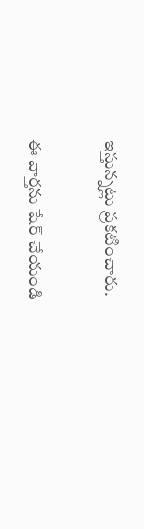ఇస్తున్నట్లు ప్రకటించారు.

ఈ వార్తను షేర్ చేయండి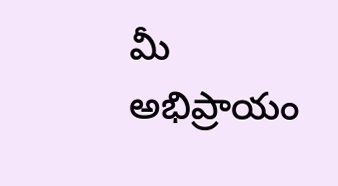మీ అభిప్రాయం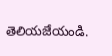తెలియజేయండి.